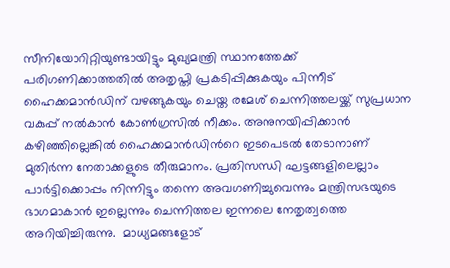സീനിയോറിറ്റിയുണ്ടായിട്ടും മുഖ്യമന്ത്രി സ്ഥാനത്തേക്ക് പരിഗണിക്കാത്തതില്‍ അതൃപ്തി പ്രകടിപ്പിക്കുകയും പിന്നീട് ഹൈക്കമാന്‍ഡിന് വഴങ്ങുകയും ചെയ്ത രമേശ് ചെന്നിത്തലയ്ക്ക് സുപ്രധാന വകുപ്പ് നല്‍കാന്‍ കോണ്‍ഗ്രസില്‍ നീക്കം. അനുനയിപ്പിക്കാന്‍ കഴിഞ്ഞില്ലെങ്കില്‍ ഹൈക്കമാന്‍ഡിന്‍റെ ഇടപെടല്‍ തേടാനാണ് മുതിര്‍ന്ന നേതാക്കളുടെ തീരുമാനം. പ്രതിസന്ധി ഘട്ടങ്ങളിലെല്ലാം പാര്‍ട്ടിക്കൊപ്പം നിന്നിട്ടും തന്നെ അവഗണിച്ചുവെന്നും മന്ത്രിസഭയുടെ ഭാഗമാകാന്‍ ഇല്ലെന്നും ചെന്നിത്തല ഇന്നലെ നേതൃത്വത്തെ അറിയിച്ചിരുന്നു.  മാധ്യമങ്ങളോട്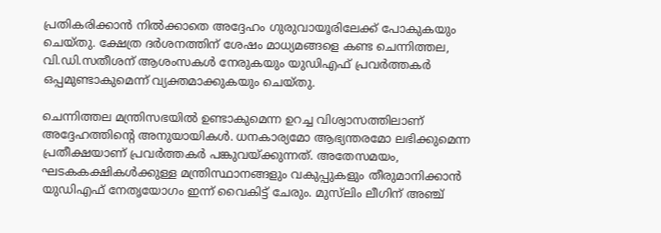പ്രതികരിക്കാന്‍ നില്‍ക്കാതെ അദ്ദേഹം ഗുരുവായൂരിലേക്ക് പോകുകയും ചെയ്തു. ക്ഷേത്ര ദര്‍ശനത്തിന് ശേഷം മാധ്യമങ്ങളെ കണ്ട ചെന്നിത്തല, വി.ഡി.സതീശന് ആശംസകള്‍ നേരുകയും യുഡിഎഫ് പ്രവര്‍ത്തകര്‍ ഒപ്പമുണ്ടാകുമെന്ന് വ്യക്തമാക്കുകയും ചെയ്തു.

ചെന്നിത്തല മന്ത്രിസഭയില്‍ ഉണ്ടാകുമെന്ന ഉറച്ച വിശ്വാസത്തിലാണ് അദ്ദേഹത്തിന്‍റെ അനുയായികള്‍. ധനകാര്യമോ ആഭ്യന്തരമോ ലഭിക്കുമെന്ന പ്രതീക്ഷയാണ് പ്രവര്‍ത്തകര്‍ പങ്കുവയ്ക്കുന്നത്. അതേസമയം, ഘടകകക്ഷികൾക്കുള്ള മന്ത്രിസ്ഥാനങ്ങളും വകുപ്പുകളും തീരുമാനിക്കാൻ യുഡിഎഫ് നേതൃയോഗം ഇന്ന് വൈകിട്ട് ചേരും. മുസ്‌ലിം ലീഗിന് അഞ്ച്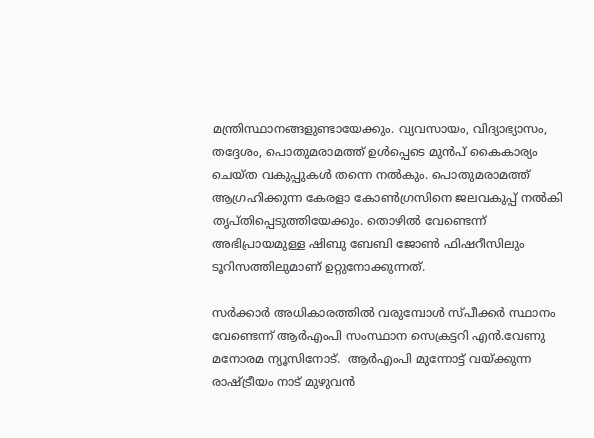മന്ത്രിസ്ഥാനങ്ങളുണ്ടായേക്കും. വ്യവസായം, വിദ്യാഭ്യാസം, തദ്ദേശം, പൊതുമരാമത്ത് ഉൾപ്പെടെ മുൻപ് കൈകാര്യം ചെയ്ത വകുപ്പുകൾ തന്നെ നൽകും. പൊതുമരാമത്ത് ആഗ്രഹിക്കുന്ന കേരളാ കോൺഗ്രസിനെ ജലവകുപ്പ് നൽകി തൃപ്‌തിപ്പെടുത്തിയേക്കും. തൊഴിൽ വേണ്ടെന്ന് അഭിപ്രായമുള്ള ഷിബു ബേബി ജോൺ ഫിഷറീസിലും ടൂറിസത്തിലുമാണ് ഉറ്റുനോക്കുന്നത്.

സര്‍ക്കാര്‍ അധികാരത്തില്‍ വരുമ്പോള്‍ സ്പീക്കര്‍ സ്ഥാനം വേണ്ടെന്ന് ആര്‍എംപി സംസ്ഥാന സെക്രട്ടറി എന്‍.വേണു മനോരമ ന്യൂസിനോട്.  ആര്‍എംപി മുന്നോട്ട് വയ്ക്കുന്ന രാഷ്ട്രീയം നാട് മുഴുവന്‍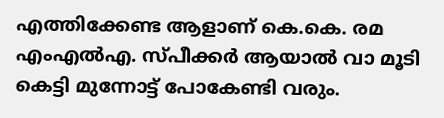എത്തിക്കേണ്ട ആളാണ് കെ.കെ. രമ എംഎല്‍എ. സ്പീക്കര്‍ ആയാല്‍ വാ മൂടി കെട്ടി മുന്നോട്ട് പോകേണ്ടി വരും.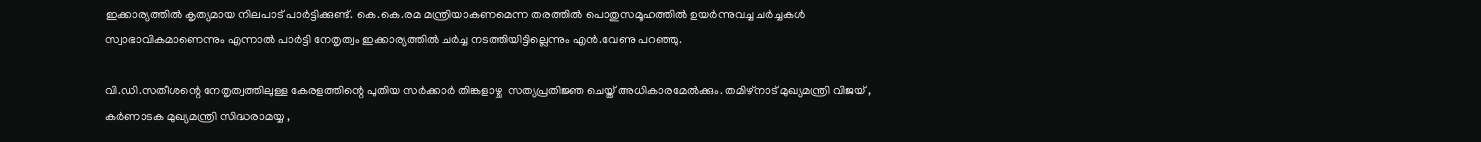ഇക്കാര്യത്തില്‍ കൃത്യമായ നിലപാട് പാര്‍ട്ടിക്കുണ്ട്. കെ.കെ.രമ മന്ത്രിയാകണമെന്ന തരത്തില്‍ പൊതുസമൂഹത്തില്‍ ഉയര്‍ന്നുവച്ച ചര്‍ച്ചകള്‍ സ്വാഭാവികമാണെന്നും എന്നാല്‍ പാര്‍ട്ടി നേതൃത്വം ഇക്കാര്യത്തില്‍ ചര്‍ച്ച നടത്തിയിട്ടില്ലെന്നും എന്‍.വേണു പറഞ്ഞു.

വി.ഡി.സതീശന്റെ നേതൃത്വത്തിലുള്ള കേരളത്തിന്റെ പുതിയ സർക്കാർ തിങ്കളാഴ്ച  സത്യപ്രതിജ്ഞ ചെയ്ത് അധികാരമേൽക്കും. തമിഴ്നാട് മുഖ്യമന്ത്രി വിജയ് , കർണാടക മുഖ്യമന്ത്രി സിദ്ധരാമയ്യ ,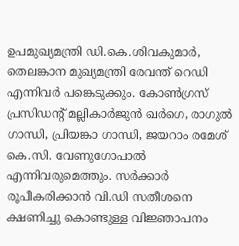ഉപമുഖ്യമന്ത്രി ഡി.കെ.ശിവകുമാർ, തെലങ്കാന മുഖ്യമന്ത്രി രേവന്ത് റെഡി എന്നിവർ പങ്കെടുക്കും. കോൺഗ്രസ് പ്രസിഡന്റ് മല്ലികാർജുൻ ഖർഗെ, രാഗുൽ ഗാന്ധി, പ്രിയങ്കാ ഗാന്ധി, ജയറാം രമേശ് കെ.സി. വേണുഗോപാൽ എന്നിവരുമെത്തും. സർക്കാർ രൂപീകരിക്കാൻ വി.ഡി സതീശനെ ക്ഷണിച്ചു കൊണ്ടുള്ള വിജ്ഞാപനം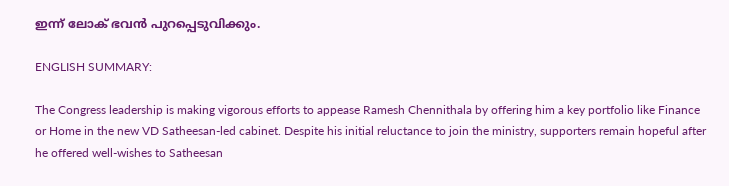ഇന്ന് ലോക് ഭവൻ പുറപ്പെടുവിക്കും.

ENGLISH SUMMARY:

The Congress leadership is making vigorous efforts to appease Ramesh Chennithala by offering him a key portfolio like Finance or Home in the new VD Satheesan-led cabinet. Despite his initial reluctance to join the ministry, supporters remain hopeful after he offered well-wishes to Satheesan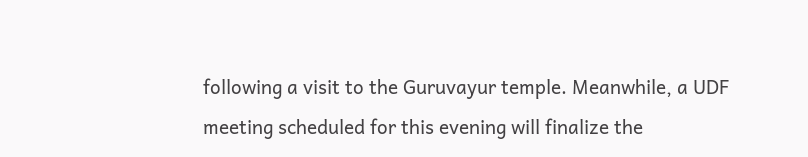following a visit to the Guruvayur temple. Meanwhile, a UDF meeting scheduled for this evening will finalize the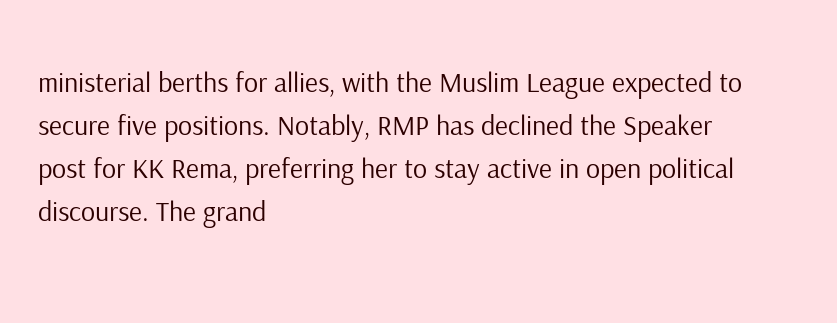ministerial berths for allies, with the Muslim League expected to secure five positions. Notably, RMP has declined the Speaker post for KK Rema, preferring her to stay active in open political discourse. The grand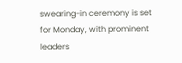swearing-in ceremony is set for Monday, with prominent leaders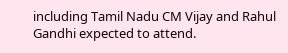including Tamil Nadu CM Vijay and Rahul Gandhi expected to attend.